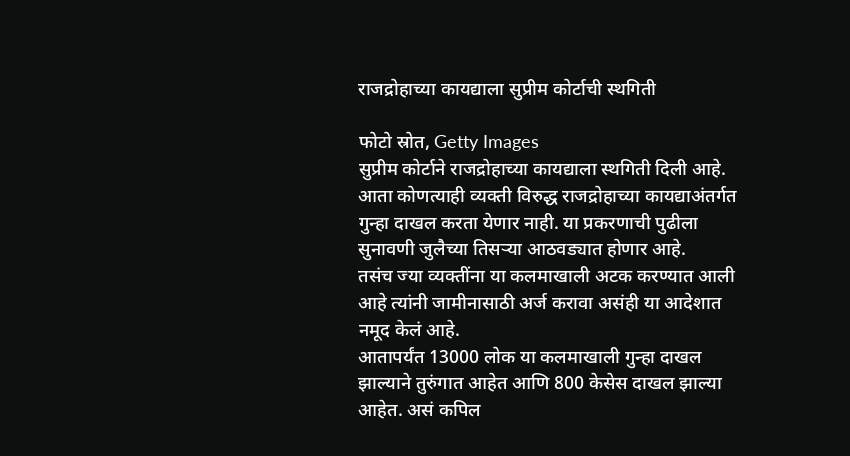राजद्रोहाच्या कायद्याला सुप्रीम कोर्टाची स्थगिती

फोटो स्रोत, Getty Images
सुप्रीम कोर्टाने राजद्रोहाच्या कायद्याला स्थगिती दिली आहे. आता कोणत्याही व्यक्ती विरुद्ध राजद्रोहाच्या कायद्याअंतर्गत गुन्हा दाखल करता येणार नाही. या प्रकरणाची पुढीला सुनावणी जुलैच्या तिसऱ्या आठवड्यात होणार आहे.
तसंच ज्या व्यक्तींना या कलमाखाली अटक करण्यात आली आहे त्यांनी जामीनासाठी अर्ज करावा असंही या आदेशात नमूद केलं आहे.
आतापर्यंत 13000 लोक या कलमाखाली गुन्हा दाखल झाल्याने तुरुंगात आहेत आणि 800 केसेस दाखल झाल्या आहेत. असं कपिल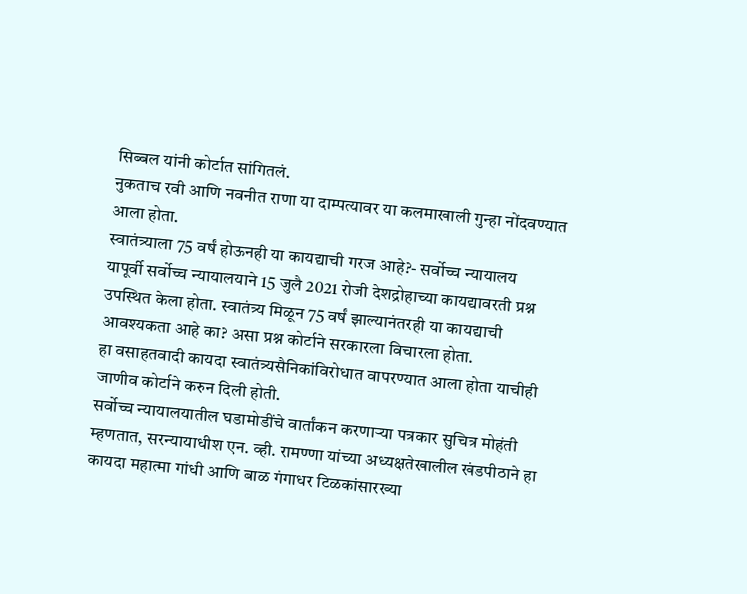सिब्बल यांनी कोर्टात सांगितलं.
नुकताच रवी आणि नवनीत राणा या दाम्पत्यावर या कलमाखाली गुन्हा नोंदवण्यात आला होता.
स्वातंत्र्याला 75 वर्षं होऊनही या कायद्याची गरज आहे?- सर्वोच्च न्यायालय
यापूर्वी सर्वोच्च न्यायालयाने 15 जुलै 2021 रोजी देशद्रोहाच्या कायद्यावरती प्रश्न उपस्थित केला होता. स्वातंत्र्य मिळून 75 वर्षं झाल्यानंतरही या कायद्याची आवश्यकता आहे का? असा प्रश्न कोर्टाने सरकारला विचारला होता.
हा वसाहतवादी कायदा स्वातंत्र्यसैनिकांविरोधात वापरण्यात आला होता याचीही जाणीव कोर्टाने करुन दिली होती.
सर्वोच्च न्यायालयातील घडामोडींचे वार्तांकन करणाऱ्या पत्रकार सुचित्र मोहंती म्हणतात, सरन्यायाधीश एन. व्ही. रामण्णा यांच्या अध्यक्षतेखालील खंडपीठाने हा कायदा महात्मा गांधी आणि बाळ गंगाधर टिळकांसारख्या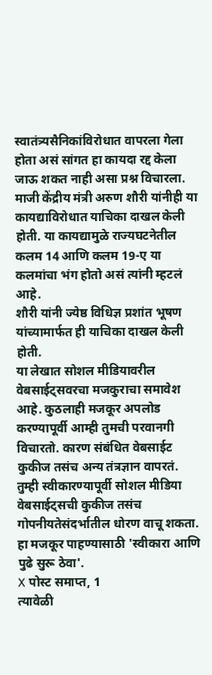स्वातंत्र्यसैनिकांविरोधात वापरला गेला होता असं सांगत हा कायदा रद्द केला जाऊ शकत नाही असा प्रश्न विचारला.
माजी केंद्रीय मंत्री अरुण शौरी यांनीही या कायद्याविरोधात याचिका दाखल केली होती. या कायद्यामुळे राज्यघटनेतील कलम 14 आणि कलम 19-ए या कलमांचा भंग होतो असं त्यांनी म्हटलं आहे.
शौरी यांनी ज्येष्ठ विधिज्ञ प्रशांत भूषण यांच्यामार्फत ही याचिका दाखल केली होती.
या लेखात सोशल मीडियावरील वेबसाईट्सवरचा मजकुराचा समावेश आहे. कुठलाही मजकूर अपलोड करण्यापूर्वी आम्ही तुमची परवानगी विचारतो. कारण संबंधित वेबसाईट कुकीज तसंच अन्य तंत्रज्ञान वापरतं. तुम्ही स्वीकारण्यापूर्वी सोशल मीडिया वेबसाईट्सची कुकीज तसंच गोपनीयतेसंदर्भातील धोरण वाचू शकता. हा मजकूर पाहण्यासाठी 'स्वीकारा आणि पुढे सुरू ठेवा'.
X पोस्ट समाप्त, 1
त्यावेळी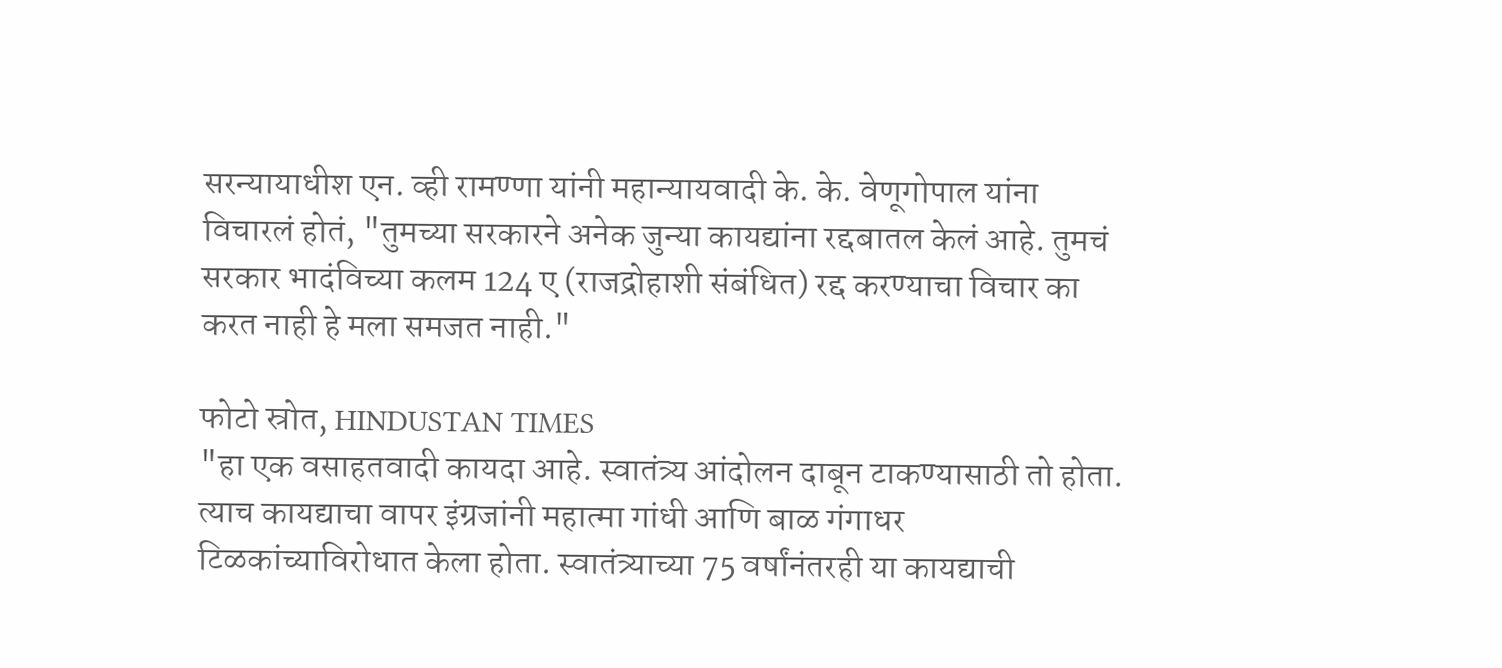सरन्यायाधीश एन. व्ही रामण्णा यांनी महान्यायवादी के. के. वेणूगोपाल यांना विचारलं होतं, "तुमच्या सरकारने अनेक जुन्या कायद्यांना रद्दबातल केलं आहे. तुमचं सरकार भादंविच्या कलम 124 ए (राजद्रोहाशी संबंधित) रद्द करण्याचा विचार का करत नाही हे मला समजत नाही."

फोटो स्रोत, HINDUSTAN TIMES
"हा एक वसाहतवादी कायदा आहे. स्वातंत्र्य आंदोलन दाबून टाकण्यासाठी तो होता. त्याच कायद्याचा वापर इंग्रजांनी महात्मा गांधी आणि बाळ गंगाधर टिळकांच्याविरोधात केला होता. स्वातंत्र्याच्या 75 वर्षांनंतरही या कायद्याची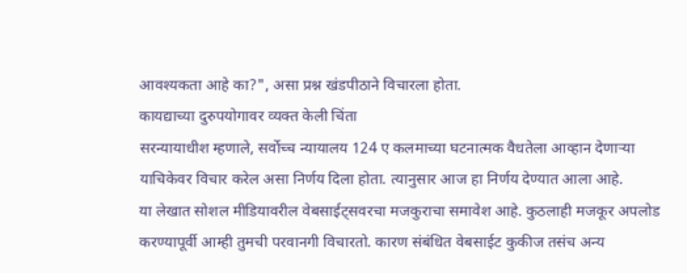आवश्यकता आहे का?", असा प्रश्न खंडपीठाने विचारला होता.
कायद्याच्या दुरुपयोगावर व्यक्त केली चिंता
सरन्यायाधीश म्हणाले, सर्वोच्च न्यायालय 124 ए कलमाच्या घटनात्मक वैधतेला आव्हान देणाऱ्या याचिकेवर विचार करेल असा निर्णय दिला होता. त्यानुसार आज हा निर्णय देण्यात आला आहे.
या लेखात सोशल मीडियावरील वेबसाईट्सवरचा मजकुराचा समावेश आहे. कुठलाही मजकूर अपलोड करण्यापूर्वी आम्ही तुमची परवानगी विचारतो. कारण संबंधित वेबसाईट कुकीज तसंच अन्य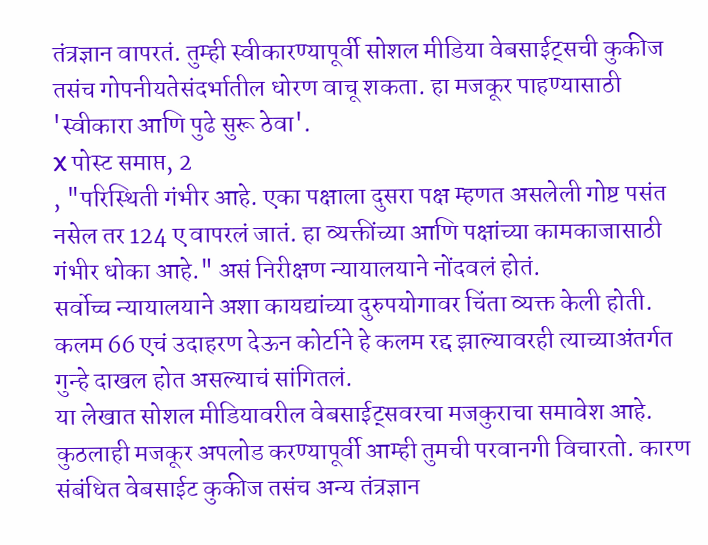तंत्रज्ञान वापरतं. तुम्ही स्वीकारण्यापूर्वी सोशल मीडिया वेबसाईट्सची कुकीज तसंच गोपनीयतेसंदर्भातील धोरण वाचू शकता. हा मजकूर पाहण्यासाठी 'स्वीकारा आणि पुढे सुरू ठेवा'.
X पोस्ट समाप्त, 2
, "परिस्थिती गंभीर आहे. एका पक्षाला दुसरा पक्ष म्हणत असलेली गोष्ट पसंत नसेल तर 124 ए वापरलं जातं. हा व्यक्तींच्या आणि पक्षांच्या कामकाजासाठी गंभीर धोका आहे." असं निरीक्षण न्यायालयाने नोंदवलं होतं.
सर्वोच्च न्यायालयाने अशा कायद्यांच्या दुरुपयोगावर चिंता व्यक्त केली होती. कलम 66 एचं उदाहरण देऊन कोर्टाने हे कलम रद्द झाल्यावरही त्याच्याअंतर्गत गुन्हे दाखल होत असल्याचं सांगितलं.
या लेखात सोशल मीडियावरील वेबसाईट्सवरचा मजकुराचा समावेश आहे. कुठलाही मजकूर अपलोड करण्यापूर्वी आम्ही तुमची परवानगी विचारतो. कारण संबंधित वेबसाईट कुकीज तसंच अन्य तंत्रज्ञान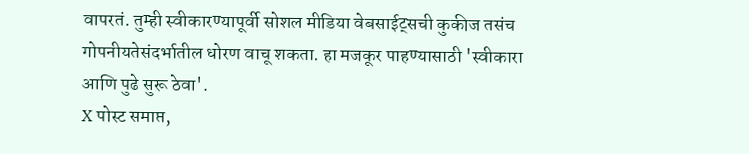वापरतं. तुम्ही स्वीकारण्यापूर्वी सोशल मीडिया वेबसाईट्सची कुकीज तसंच गोपनीयतेसंदर्भातील धोरण वाचू शकता. हा मजकूर पाहण्यासाठी 'स्वीकारा आणि पुढे सुरू ठेवा'.
X पोस्ट समाप्त,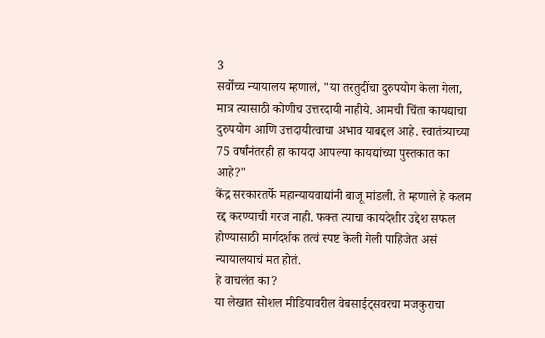3
सर्वोच्च न्यायालय म्हणालं, "या तरतुदींचा दुरुपयोग केला गेला, मात्र त्यासाठी कोणीच उत्तरदायी नाहीये. आमची चिंता कायद्याचा दुरुपयोग आणि उत्तदायीत्वाचा अभाव याबद्दल आहे. स्वातंत्र्याच्या 75 वर्षांनंतरही हा कायदा आपल्या कायद्यांच्या पुस्तकात का आहे?"
केंद्र सरकारतर्फे महान्यायवाद्यांनी बाजू मांडली. ते म्हणाले हे कलम रद्द करण्याची गरज नाही. फक्त त्याचा कायदेशीर उद्देश सफल होण्यासाठी मार्गदर्शक तत्वं स्पष्ट केली गेली पाहिजेत असं न्यायालयाचं मत होतं.
हे वाचलंत का?
या लेखात सोशल मीडियावरील वेबसाईट्सवरचा मजकुराचा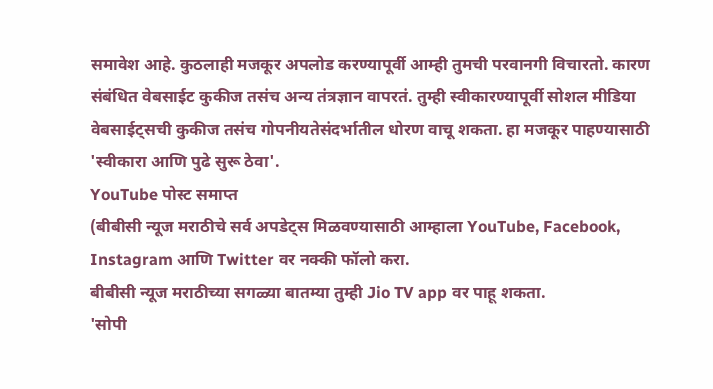समावेश आहे. कुठलाही मजकूर अपलोड करण्यापूर्वी आम्ही तुमची परवानगी विचारतो. कारण संबंधित वेबसाईट कुकीज तसंच अन्य तंत्रज्ञान वापरतं. तुम्ही स्वीकारण्यापूर्वी सोशल मीडिया वेबसाईट्सची कुकीज तसंच गोपनीयतेसंदर्भातील धोरण वाचू शकता. हा मजकूर पाहण्यासाठी 'स्वीकारा आणि पुढे सुरू ठेवा'.
YouTube पोस्ट समाप्त
(बीबीसी न्यूज मराठीचे सर्व अपडेट्स मिळवण्यासाठी आम्हाला YouTube, Facebook, Instagram आणि Twitter वर नक्की फॉलो करा.
बीबीसी न्यूज मराठीच्या सगळ्या बातम्या तुम्ही Jio TV app वर पाहू शकता.
'सोपी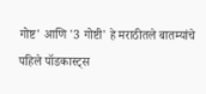गोष्ट' आणि '3 गोष्टी' हे मराठीतले बातम्यांचे पहिले पॉडकास्ट्स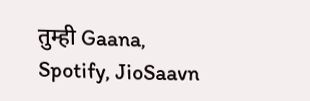तुम्ही Gaana, Spotify, JioSaavn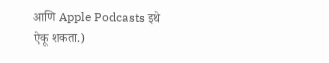आणि Apple Podcasts इथे ऐकू शकता.)